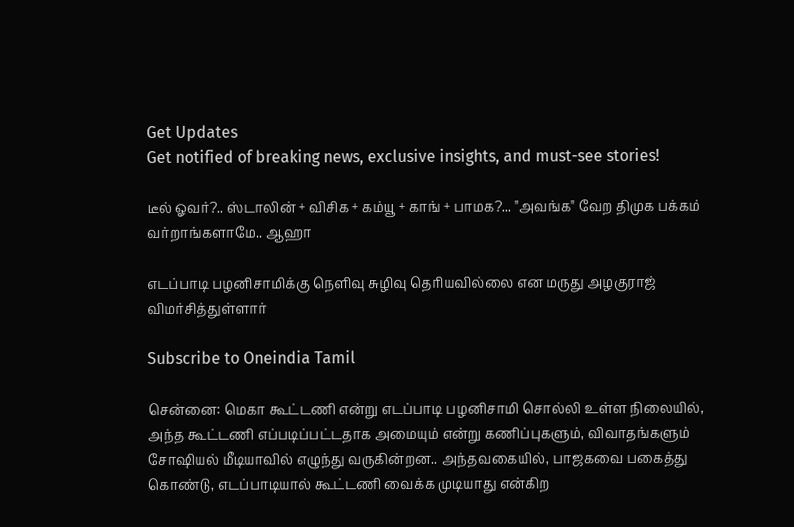Get Updates
Get notified of breaking news, exclusive insights, and must-see stories!

டீல் ஓவர்?.. ஸ்டாலின் + விசிக + கம்யூ + காங் + பாமக?... "அவங்க" வேற திமுக பக்கம் வர்றாங்களாமே.. ஆஹா

எடப்பாடி பழனிசாமிக்கு நெளிவு சுழிவு தெரியவில்லை என மருது அழகுராஜ் விமர்சித்துள்ளார்

Subscribe to Oneindia Tamil

சென்னை: மெகா கூட்டணி என்று எடப்பாடி பழனிசாமி சொல்லி உள்ள நிலையில், அந்த கூட்டணி எப்படிப்பட்டதாக அமையும் என்று கணிப்புகளும், விவாதங்களும் சோஷியல் மீடியாவில் எழுந்து வருகின்றன.. அந்தவகையில், பாஜகவை பகைத்து கொண்டு, எடப்பாடியால் கூட்டணி வைக்க முடியாது என்கிற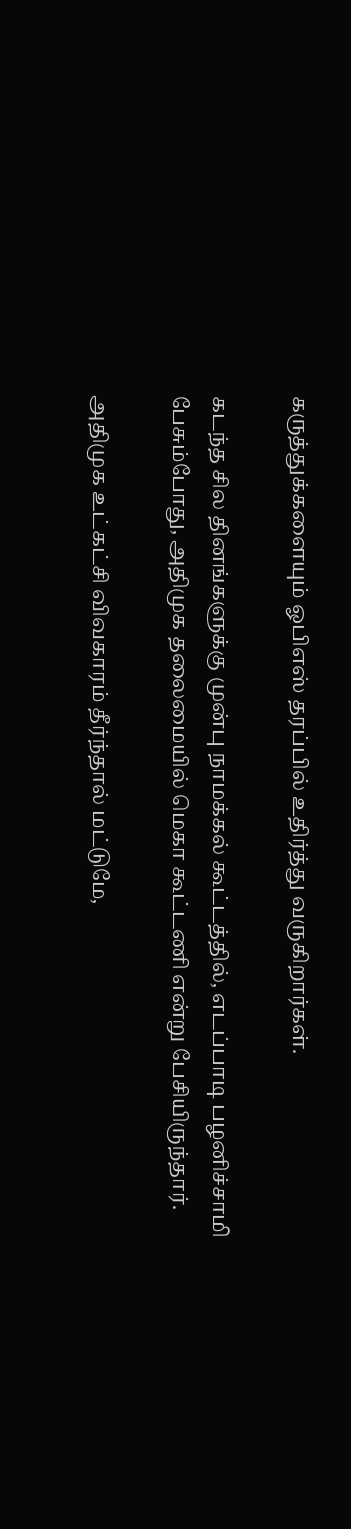கருத்துக்களையும் ஓபிஎஸ் தரப்பில் உதிர்த்து வருகிறார்கள்.

கடந்த சில தினங்களுக்கு முன்பு நாமக்கல் கூட்டத்தில், எடப்பாடி பழனிச்சாமி பேசும்போது, அதிமுக தலைமையில் மெகா கூட்டணி என்று பேசியிருந்தார்.

அதிமுக உட்கட்சி விவகாரம் தீர்ந்தால் மட்டுமே,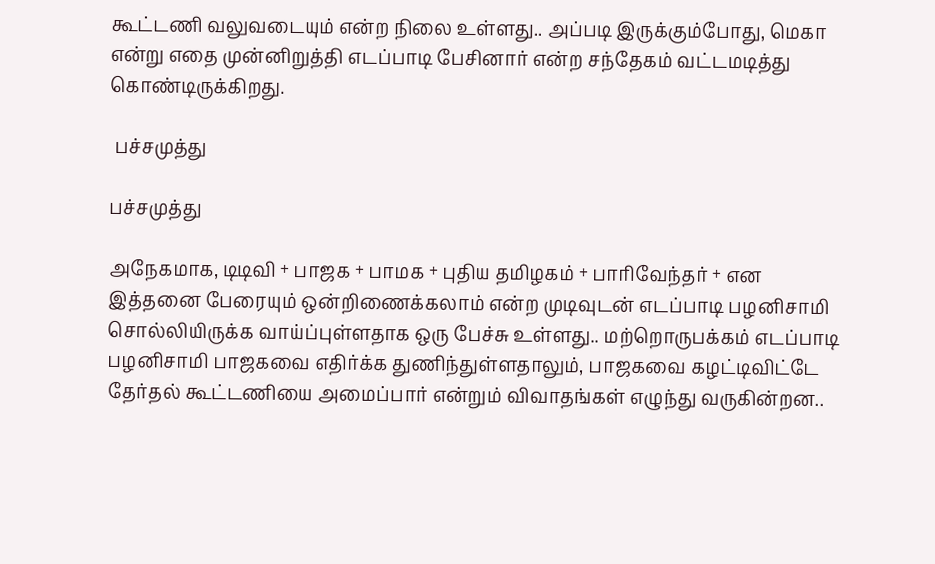கூட்டணி வலுவடையும் என்ற நிலை உள்ளது.. அப்படி இருக்கும்போது, மெகா என்று எதை முன்னிறுத்தி எடப்பாடி பேசினார் என்ற சந்தேகம் வட்டமடித்து கொண்டிருக்கிறது.

 பச்சமுத்து

பச்சமுத்து

அநேகமாக, டிடிவி + பாஜக + பாமக + புதிய தமிழகம் + பாரிவேந்தர் + என இத்தனை பேரையும் ஒன்றிணைக்கலாம் என்ற முடிவுடன் எடப்பாடி பழனிசாமி சொல்லியிருக்க வாய்ப்புள்ளதாக ஒரு பேச்சு உள்ளது.. மற்றொருபக்கம் எடப்பாடி பழனிசாமி பாஜகவை எதிர்க்க துணிந்துள்ளதாலும், பாஜகவை கழட்டிவிட்டே தேர்தல் கூட்டணியை அமைப்பார் என்றும் விவாதங்கள் எழுந்து வருகின்றன..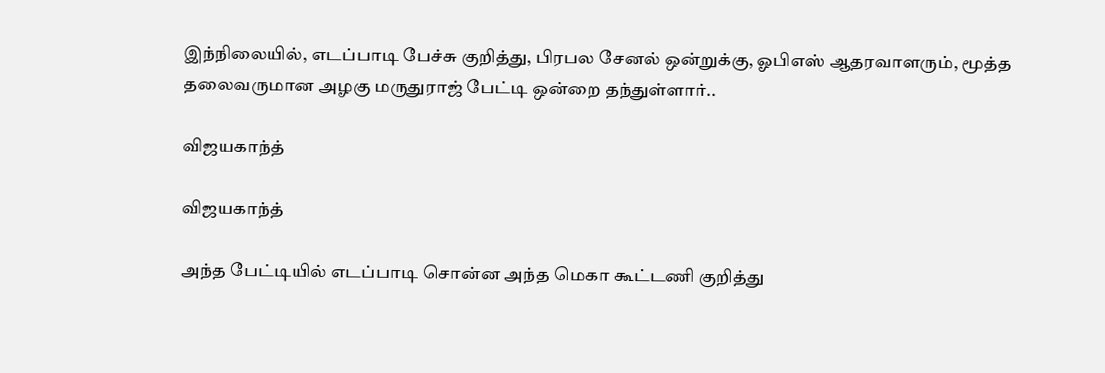இந்நிலையில், எடப்பாடி பேச்சு குறித்து, பிரபல சேனல் ஒன்றுக்கு, ஓபிஎஸ் ஆதரவாளரும், மூத்த தலைவருமான அழகு மருதுராஜ் பேட்டி ஒன்றை தந்துள்ளார்..

விஜயகாந்த்

விஜயகாந்த்

அந்த பேட்டியில் எடப்பாடி சொன்ன அந்த மெகா கூட்டணி குறித்து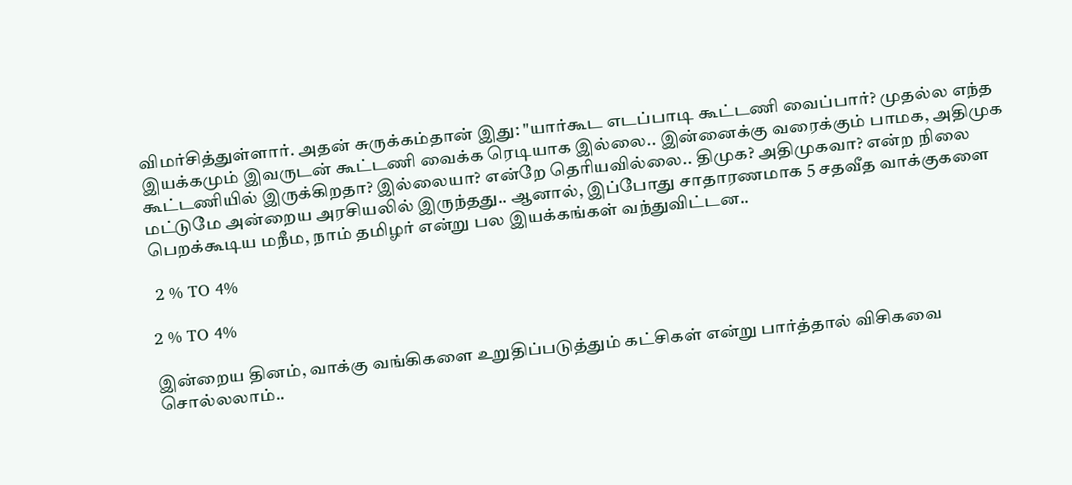விமர்சித்துள்ளார். அதன் சுருக்கம்தான் இது: "யார்கூட எடப்பாடி கூட்டணி வைப்பார்? முதல்ல எந்த இயக்கமும் இவருடன் கூட்டணி வைக்க ரெடியாக இல்லை.. இன்னைக்கு வரைக்கும் பாமக, அதிமுக கூட்டணியில் இருக்கிறதா? இல்லையா? என்றே தெரியவில்லை.. திமுக? அதிமுகவா? என்ற நிலை மட்டுமே அன்றைய அரசியலில் இருந்தது.. ஆனால், இப்போது சாதாரணமாக 5 சதவீத வாக்குகளை பெறக்கூடிய மநீம, நாம் தமிழர் என்று பல இயக்கங்கள் வந்துவிட்டன..

 2 % TO 4%

2 % TO 4%

இன்றைய தினம், வாக்கு வங்கிகளை உறுதிப்படுத்தும் கட்சிகள் என்று பார்த்தால் விசிகவை சொல்லலாம்..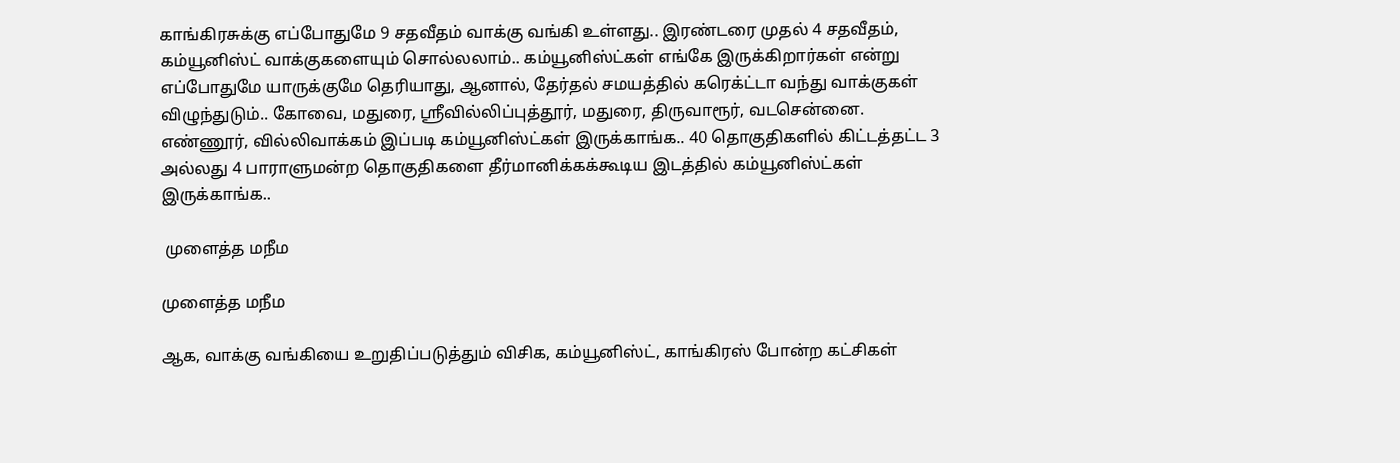காங்கிரசுக்கு எப்போதுமே 9 சதவீதம் வாக்கு வங்கி உள்ளது.. இரண்டரை முதல் 4 சதவீதம், கம்யூனிஸ்ட் வாக்குகளையும் சொல்லலாம்.. கம்யூனிஸ்ட்கள் எங்கே இருக்கிறார்கள் என்று எப்போதுமே யாருக்குமே தெரியாது, ஆனால், தேர்தல் சமயத்தில் கரெக்ட்டா வந்து வாக்குகள் விழுந்துடும்.. கோவை, மதுரை, ஸ்ரீவில்லிப்புத்தூர், மதுரை, திருவாரூர், வடசென்னை. எண்ணூர், வில்லிவாக்கம் இப்படி கம்யூனிஸ்ட்கள் இருக்காங்க.. 40 தொகுதிகளில் கிட்டத்தட்ட 3 அல்லது 4 பாராளுமன்ற தொகுதிகளை தீர்மானிக்கக்கூடிய இடத்தில் கம்யூனிஸ்ட்கள் இருக்காங்க..

 முளைத்த மநீம

முளைத்த மநீம

ஆக, வாக்கு வங்கியை உறுதிப்படுத்தும் விசிக, கம்யூனிஸ்ட், காங்கிரஸ் போன்ற கட்சிகள்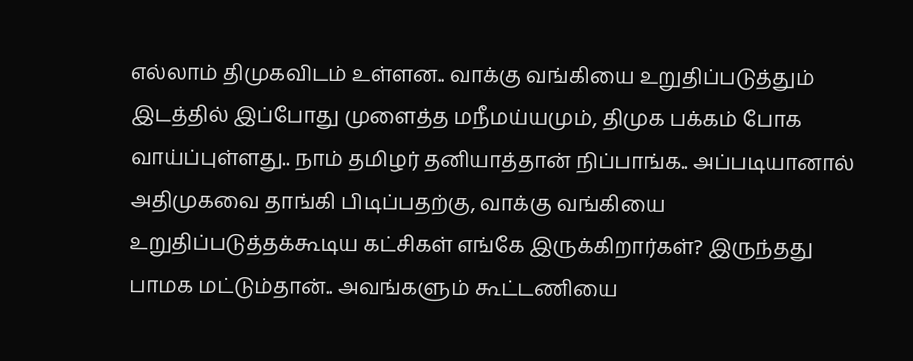எல்லாம் திமுகவிடம் உள்ளன.. வாக்கு வங்கியை உறுதிப்படுத்தும் இடத்தில் இப்போது முளைத்த மநீமய்யமும், திமுக பக்கம் போக வாய்ப்புள்ளது.. நாம் தமிழர் தனியாத்தான் நிப்பாங்க.. அப்படியானால் அதிமுகவை தாங்கி பிடிப்பதற்கு, வாக்கு வங்கியை உறுதிப்படுத்தக்கூடிய கட்சிகள் எங்கே இருக்கிறார்கள்? இருந்தது பாமக மட்டும்தான்.. அவங்களும் கூட்டணியை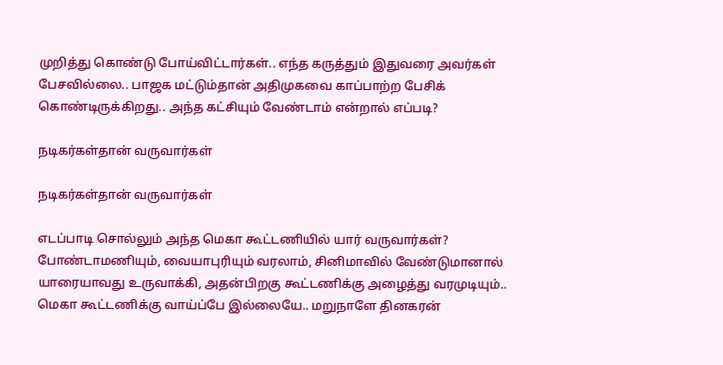முறித்து கொண்டு போய்விட்டார்கள்.. எந்த கருத்தும் இதுவரை அவர்கள் பேசவில்லை.. பாஜக மட்டும்தான் அதிமுகவை காப்பாற்ற பேசிக் கொண்டிருக்கிறது.. அந்த கட்சியும் வேண்டாம் என்றால் எப்படி?

நடிகர்கள்தான் வருவார்கள்

நடிகர்கள்தான் வருவார்கள்

எடப்பாடி சொல்லும் அந்த மெகா கூட்டணியில் யார் வருவார்கள்? போண்டாமணியும், வையாபுரியும் வரலாம், சினிமாவில் வேண்டுமானால் யாரையாவது உருவாக்கி, அதன்பிறகு கூட்டணிக்கு அழைத்து வரமுடியும்.. மெகா கூட்டணிக்கு வாய்ப்பே இல்லையே.. மறுநாளே தினகரன்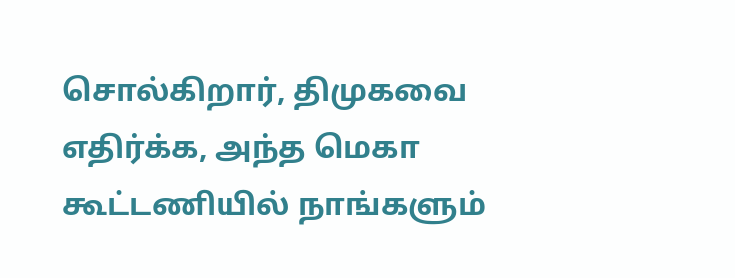சொல்கிறார், திமுகவை எதிர்க்க, அந்த மெகா கூட்டணியில் நாங்களும்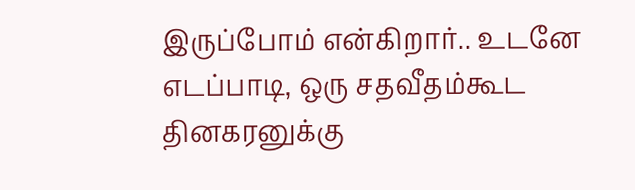இருப்போம் என்கிறார்.. உடனே எடப்பாடி, ஒரு சதவீதம்கூட தினகரனுக்கு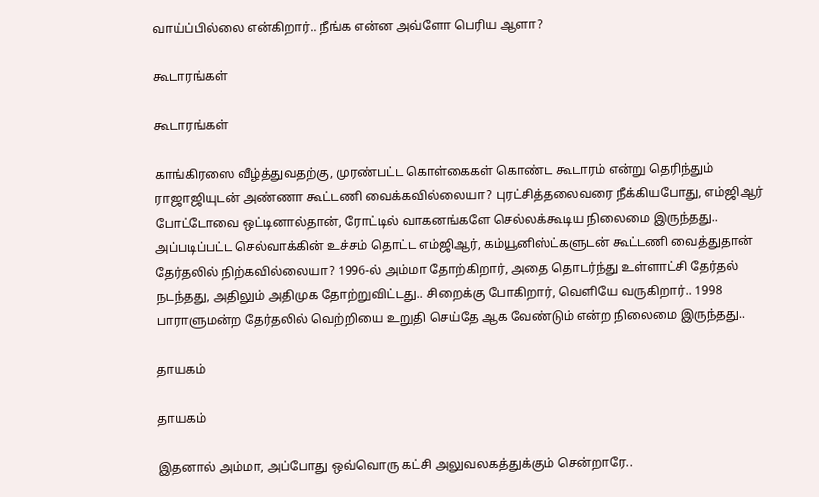வாய்ப்பில்லை என்கிறார்.. நீங்க என்ன அவ்ளோ பெரிய ஆளா?

கூடாரங்கள்

கூடாரங்கள்

காங்கிரஸை வீழ்த்துவதற்கு, முரண்பட்ட கொள்கைகள் கொண்ட கூடாரம் என்று தெரிந்தும் ராஜாஜியுடன் அண்ணா கூட்டணி வைக்கவில்லையா? புரட்சித்தலைவரை நீக்கியபோது, எம்ஜிஆர் போட்டோவை ஒட்டினால்தான், ரோட்டில் வாகனங்களே செல்லக்கூடிய நிலைமை இருந்தது.. அப்படிப்பட்ட செல்வாக்கின் உச்சம் தொட்ட எம்ஜிஆர், கம்யூனிஸ்ட்களுடன் கூட்டணி வைத்துதான் தேர்தலில் நிற்கவில்லையா? 1996-ல் அம்மா தோற்கிறார், அதை தொடர்ந்து உள்ளாட்சி தேர்தல் நடந்தது, அதிலும் அதிமுக தோற்றுவிட்டது.. சிறைக்கு போகிறார், வெளியே வருகிறார்.. 1998 பாராளுமன்ற தேர்தலில் வெற்றியை உறுதி செய்தே ஆக வேண்டும் என்ற நிலைமை இருந்தது..

தாயகம்

தாயகம்

இதனால் அம்மா, அப்போது ஒவ்வொரு கட்சி அலுவலகத்துக்கும் சென்றாரே..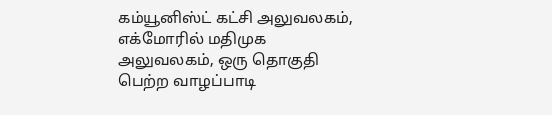கம்யூனிஸ்ட் கட்சி அலுவலகம், எக்மோரில் மதிமுக அலுவலகம், ஒரு தொகுதி பெற்ற வாழப்பாடி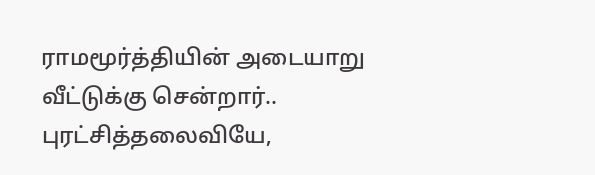ராமமூர்த்தியின் அடையாறு வீட்டுக்கு சென்றார்.. புரட்சித்தலைவியே,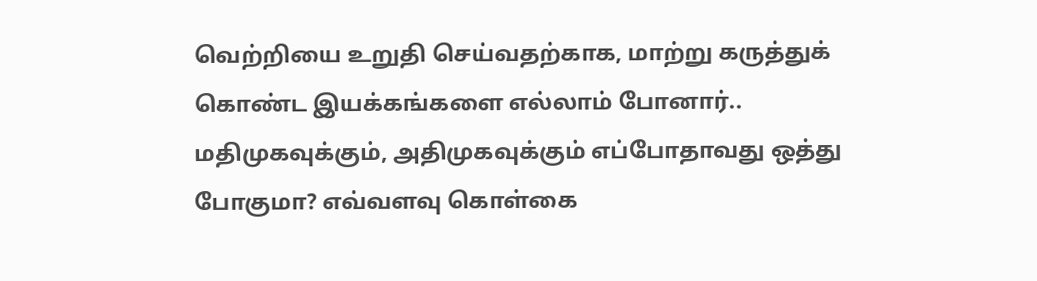வெற்றியை உறுதி செய்வதற்காக, மாற்று கருத்துக் கொண்ட இயக்கங்களை எல்லாம் போனார்.. மதிமுகவுக்கும், அதிமுகவுக்கும் எப்போதாவது ஒத்து போகுமா? எவ்வளவு கொள்கை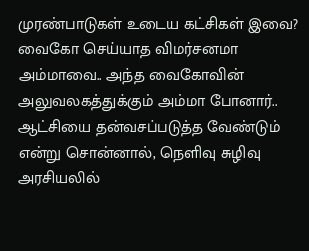முரண்பாடுகள் உடைய கட்சிகள் இவை? வைகோ செய்யாத விமர்சனமா அம்மாவை.. அந்த வைகோவின் அலுவலகத்துக்கும் அம்மா போனார்.. ஆட்சியை தன்வசப்படுத்த வேண்டும் என்று சொன்னால், நெளிவு சுழிவு அரசியலில்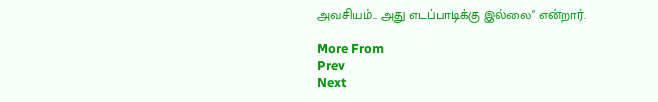அவசியம்.. அது எடப்பாடிக்கு இல்லை" என்றார்.

More From
Prev
Next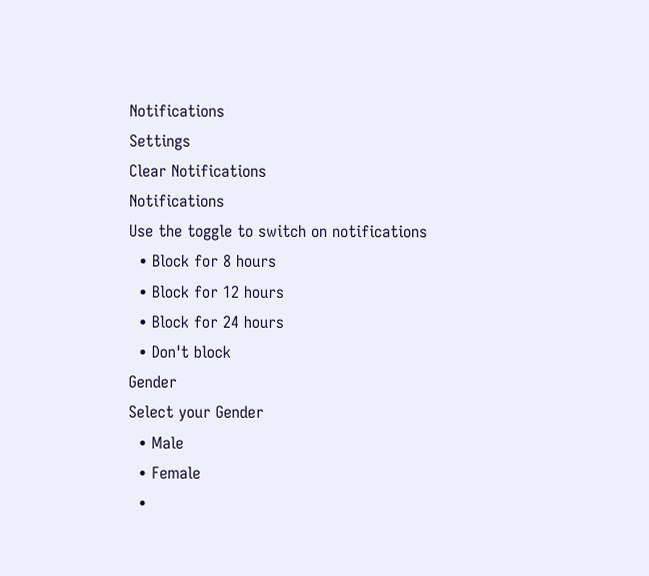Notifications
Settings
Clear Notifications
Notifications
Use the toggle to switch on notifications
  • Block for 8 hours
  • Block for 12 hours
  • Block for 24 hours
  • Don't block
Gender
Select your Gender
  • Male
  • Female
  •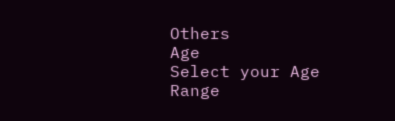Others
Age
Select your Age Range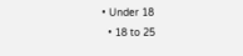• Under 18
  • 18 to 25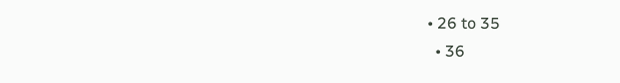• 26 to 35
  • 36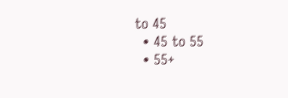to 45
  • 45 to 55
  • 55+